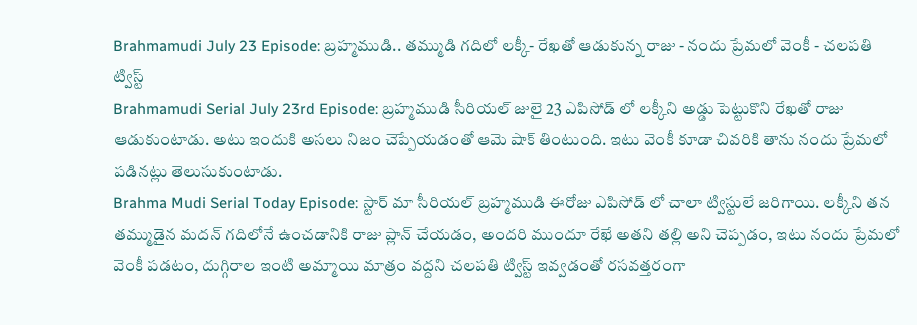Brahmamudi July 23 Episode: బ్రహ్మముడి.. తమ్ముడి గదిలో లక్కీ- రేఖతో ఆడుకున్న రాజు - నందు ప్రేమలో వెంకీ - చలపతి ట్విస్ట్
Brahmamudi Serial July 23rd Episode: బ్రహ్మముడి సీరియల్ జులై 23 ఎపిసోడ్ లో లక్కీని అడ్డు పెట్టుకొని రేఖతో రాజు ఆడుకుంటాడు. అటు ఇందుకి అసలు నిజం చెప్పేయడంతో ఆమె షాక్ తింటుంది. ఇటు వెంకీ కూడా చివరికి తాను నందు ప్రేమలో పడినట్లు తెలుసుకుంటాడు.
Brahma Mudi Serial Today Episode: స్టార్ మా సీరియల్ బ్రహ్మముడి ఈరోజు ఎపిసోడ్ లో చాలా ట్విస్టులే జరిగాయి. లక్కీని తన తమ్ముడైన మదన్ గదిలోనే ఉంచడానికి రాజు ప్లాన్ చేయడం, అందరి ముందూ రేఖే అతని తల్లి అని చెప్పడం, ఇటు నందు ప్రేమలో వెంకీ పడటం, దుగ్గిరాల ఇంటి అమ్మాయి మాత్రం వద్దని చలపతి ట్విస్ట్ ఇవ్వడంతో రసవత్తరంగా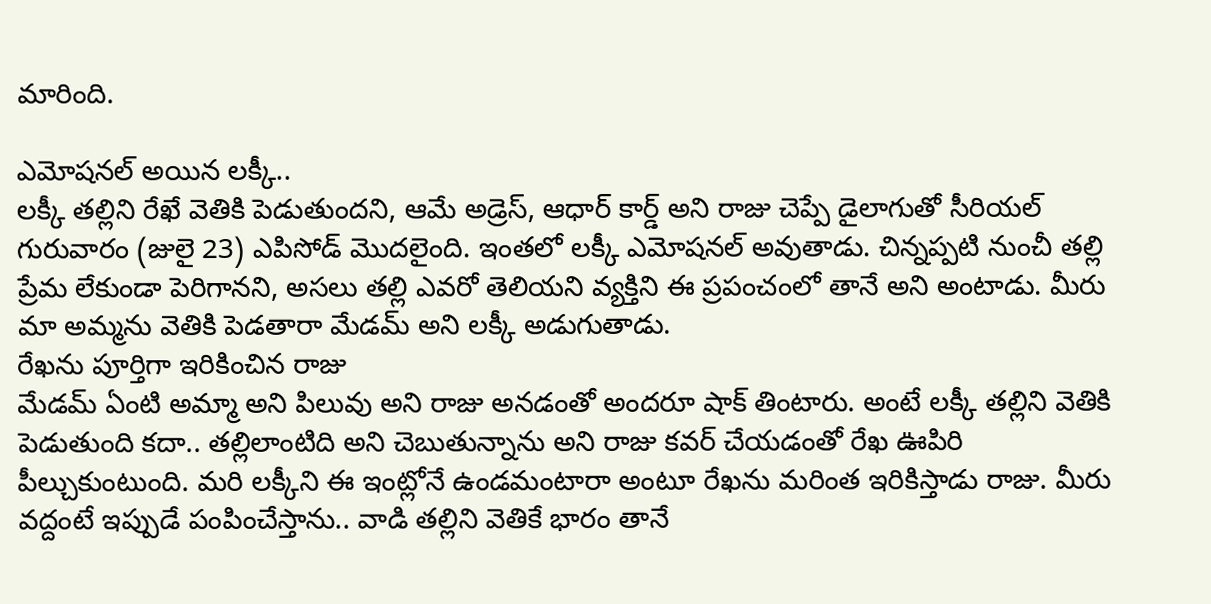మారింది.

ఎమోషనల్ అయిన లక్కీ..
లక్కీ తల్లిని రేఖే వెతికి పెడుతుందని, ఆమే అడ్రెస్, ఆధార్ కార్డ్ అని రాజు చెప్పే డైలాగుతో సీరియల్ గురువారం (జులై 23) ఎపిసోడ్ మొదలైంది. ఇంతలో లక్కీ ఎమోషనల్ అవుతాడు. చిన్నప్పటి నుంచీ తల్లి ప్రేమ లేకుండా పెరిగానని, అసలు తల్లి ఎవరో తెలియని వ్యక్తిని ఈ ప్రపంచంలో తానే అని అంటాడు. మీరు మా అమ్మను వెతికి పెడతారా మేడమ్ అని లక్కీ అడుగుతాడు.
రేఖను పూర్తిగా ఇరికించిన రాజు
మేడమ్ ఏంటి అమ్మా అని పిలువు అని రాజు అనడంతో అందరూ షాక్ తింటారు. అంటే లక్కీ తల్లిని వెతికి పెడుతుంది కదా.. తల్లిలాంటిది అని చెబుతున్నాను అని రాజు కవర్ చేయడంతో రేఖ ఊపిరి పీల్చుకుంటుంది. మరి లక్కీని ఈ ఇంట్లోనే ఉండమంటారా అంటూ రేఖను మరింత ఇరికిస్తాడు రాజు. మీరు వద్దంటే ఇప్పుడే పంపించేస్తాను.. వాడి తల్లిని వెతికే భారం తానే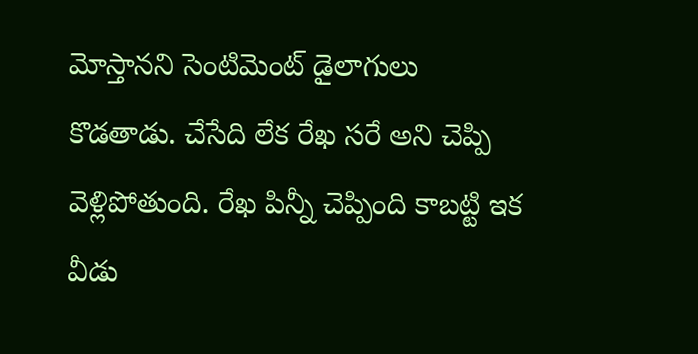మోస్తానని సెంటిమెంట్ డైలాగులు కొడతాడు. చేసేది లేక రేఖ సరే అని చెప్పి వెళ్లిపోతుంది. రేఖ పిన్నీ చెప్పింది కాబట్టి ఇక వీడు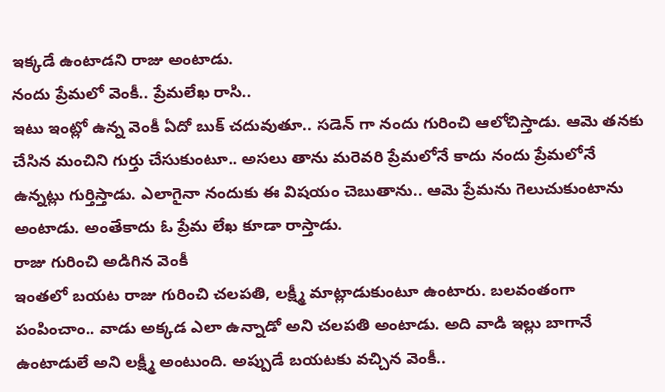ఇక్కడే ఉంటాడని రాజు అంటాడు.
నందు ప్రేమలో వెంకీ.. ప్రేమలేఖ రాసి..
ఇటు ఇంట్లో ఉన్న వెంకీ ఏదో బుక్ చదువుతూ.. సడెన్ గా నందు గురించి ఆలోచిస్తాడు. ఆమె తనకు చేసిన మంచిని గుర్తు చేసుకుంటూ.. అసలు తాను మరెవరి ప్రేమలోనే కాదు నందు ప్రేమలోనే ఉన్నట్లు గుర్తిస్తాడు. ఎలాగైనా నందుకు ఈ విషయం చెబుతాను.. ఆమె ప్రేమను గెలుచుకుంటాను అంటాడు. అంతేకాదు ఓ ప్రేమ లేఖ కూడా రాస్తాడు.
రాజు గురించి అడిగిన వెంకీ
ఇంతలో బయట రాజు గురించి చలపతి, లక్ష్మీ మాట్లాడుకుంటూ ఉంటారు. బలవంతంగా పంపించాం.. వాడు అక్కడ ఎలా ఉన్నాడో అని చలపతి అంటాడు. అది వాడి ఇల్లు బాగానే ఉంటాడులే అని లక్ష్మీ అంటుంది. అప్పుడే బయటకు వచ్చిన వెంకీ..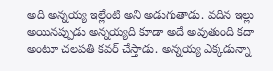అది అన్నయ్య ఇల్లేంటి అని అడుగుతాడు. వదిన ఇల్లు అయినప్పుడు అన్నయ్యది కూడా అదే అవుతుంది కదా అంటూ చలపతి కవర్ చేస్తాడు. అన్నయ్య ఎక్కడున్నా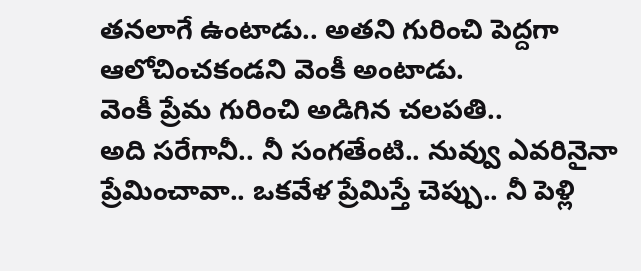తనలాగే ఉంటాడు.. అతని గురించి పెద్దగా ఆలోచించకండని వెంకీ అంటాడు.
వెంకీ ప్రేమ గురించి అడిగిన చలపతి..
అది సరేగానీ.. నీ సంగతేంటి.. నువ్వు ఎవరినైనా ప్రేమించావా.. ఒకవేళ ప్రేమిస్తే చెప్పు.. నీ పెళ్లి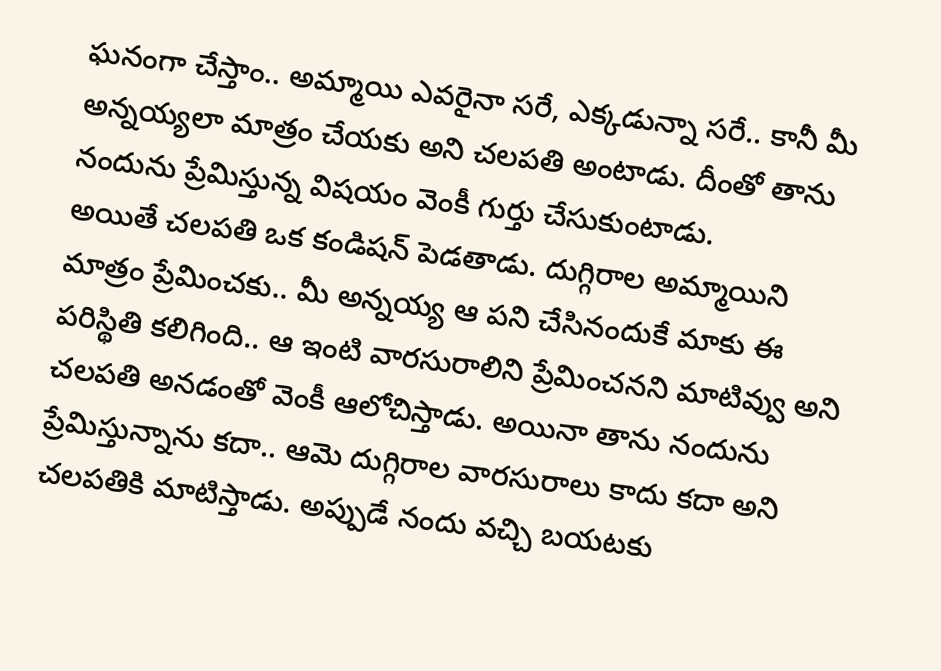ఘనంగా చేస్తాం.. అమ్మాయి ఎవరైనా సరే, ఎక్కడున్నా సరే.. కానీ మీ అన్నయ్యలా మాత్రం చేయకు అని చలపతి అంటాడు. దీంతో తాను నందును ప్రేమిస్తున్న విషయం వెంకీ గుర్తు చేసుకుంటాడు.
అయితే చలపతి ఒక కండిషన్ పెడతాడు. దుగ్గిరాల అమ్మాయిని మాత్రం ప్రేమించకు.. మీ అన్నయ్య ఆ పని చేసినందుకే మాకు ఈ పరిస్థితి కలిగింది.. ఆ ఇంటి వారసురాలిని ప్రేమించనని మాటివ్వు అని చలపతి అనడంతో వెంకీ ఆలోచిస్తాడు. అయినా తాను నందును ప్రేమిస్తున్నాను కదా.. ఆమె దుగ్గిరాల వారసురాలు కాదు కదా అని చలపతికి మాటిస్తాడు. అప్పుడే నందు వచ్చి బయటకు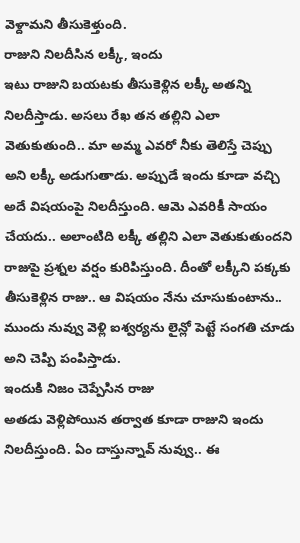వెళ్దామని తీసుకెళ్తుంది.
రాజుని నిలదీసిన లక్కీ, ఇందు
ఇటు రాజుని బయటకు తీసుకెళ్లిన లక్కీ అతన్ని నిలదీస్తాడు. అసలు రేఖ తన తల్లిని ఎలా వెతుకుతుంది.. మా అమ్మ ఎవరో నీకు తెలిస్తే చెప్పు అని లక్కీ అడుగుతాడు. అప్పుడే ఇందు కూడా వచ్చి అదే విషయంపై నిలదీస్తుంది. ఆమె ఎవరికీ సాయం చేయదు.. అలాంటిది లక్కీ తల్లిని ఎలా వెతుకుతుందని రాజుపై ప్రశ్నల వర్షం కురిపిస్తుంది. దీంతో లక్కీని పక్కకు తీసుకెళ్లిన రాజు.. ఆ విషయం నేను చూసుకుంటాను.. ముందు నువ్వు వెళ్లి ఐశ్వర్యను లైన్లో పెట్టే సంగతి చూడు అని చెప్పి పంపిస్తాడు.
ఇందుకి నిజం చెప్పేసిన రాజు
అతడు వెళ్లిపోయిన తర్వాత కూడా రాజుని ఇందు నిలదీస్తుంది. ఏం దాస్తున్నావ్ నువ్వు.. ఈ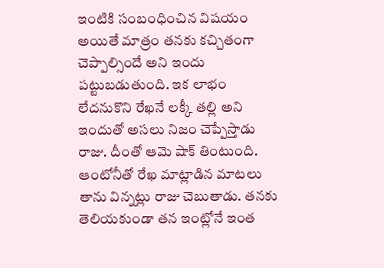ఇంటికి సంబంధించిన విషయం అయితే మాత్రం తనకు కచ్చితంగా చెప్పాల్సిందే అని ఇందు పట్టుబడుతుంది. ఇక లాభం లేదనుకొని రేఖనే లక్కీ తల్లి అని ఇందుతో అసలు నిజం చెప్పేస్తాడు రాజు. దీంతో ఆమె షాక్ తింటుంది. ఆంటోనీతో రేఖ మాట్లాడిన మాటలు తాను విన్నట్లు రాజు చెబుతాడు. తనకు తెలియకుండా తన ఇంట్లోనే ఇంత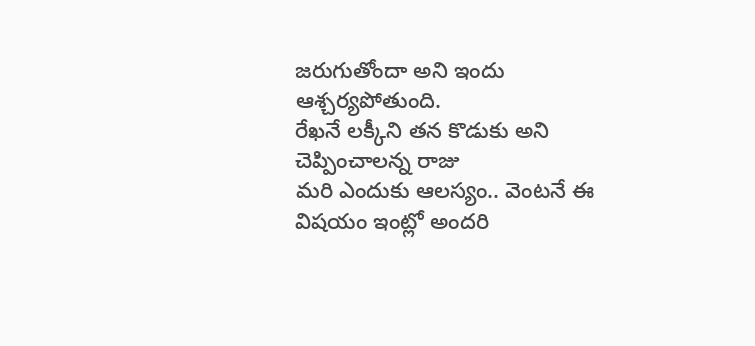జరుగుతోందా అని ఇందు ఆశ్చర్యపోతుంది.
రేఖనే లక్కీని తన కొడుకు అని చెప్పించాలన్న రాజు
మరి ఎందుకు ఆలస్యం.. వెంటనే ఈ విషయం ఇంట్లో అందరి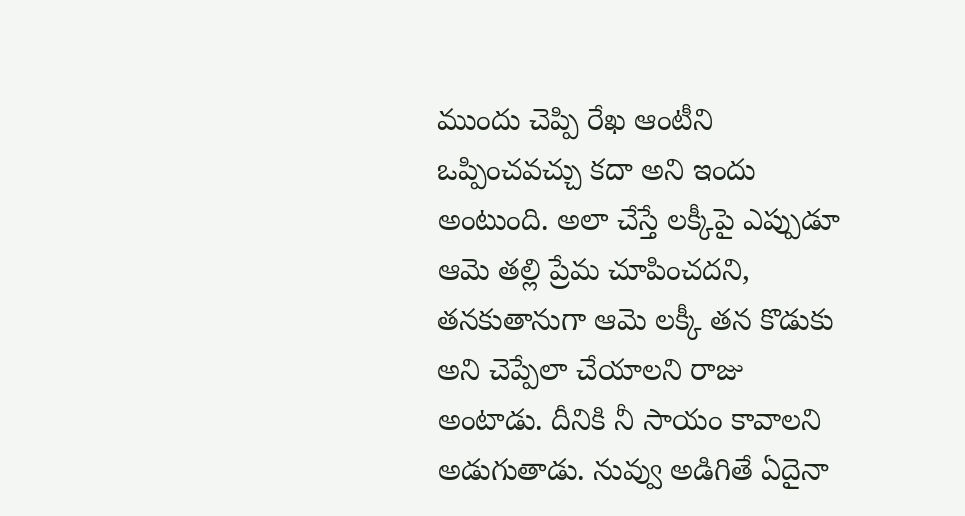ముందు చెప్పి రేఖ ఆంటీని ఒప్పించవచ్చు కదా అని ఇందు అంటుంది. అలా చేస్తే లక్కీపై ఎప్పుడూ ఆమె తల్లి ప్రేమ చూపించదని, తనకుతానుగా ఆమె లక్కీ తన కొడుకు అని చెప్పేలా చేయాలని రాజు అంటాడు. దీనికి నీ సాయం కావాలని అడుగుతాడు. నువ్వు అడిగితే ఏదైనా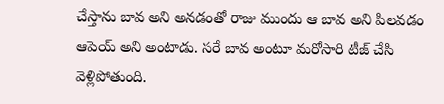చేస్తాను బావ అని అనడంతో రాజు ముందు ఆ బావ అని పిలవడం ఆపెయ్ అని అంటాడు. సరే బావ అంటూ మరోసారి టీజ్ చేసి వెళ్లిపోతుంది.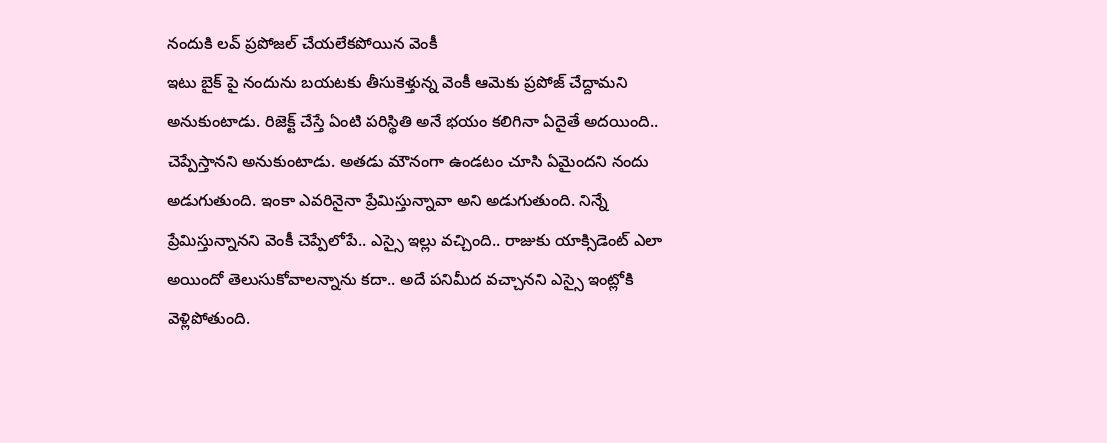నందుకి లవ్ ప్రపోజల్ చేయలేకపోయిన వెంకీ
ఇటు బైక్ పై నందును బయటకు తీసుకెళ్తున్న వెంకీ ఆమెకు ప్రపోజ్ చేద్దామని అనుకుంటాడు. రిజెక్ట్ చేస్తే ఏంటి పరిస్థితి అనే భయం కలిగినా ఏదైతే అదయింది.. చెప్పేస్తానని అనుకుంటాడు. అతడు మౌనంగా ఉండటం చూసి ఏమైందని నందు అడుగుతుంది. ఇంకా ఎవరినైనా ప్రేమిస్తున్నావా అని అడుగుతుంది. నిన్నే ప్రేమిస్తున్నానని వెంకీ చెప్పేలోపే.. ఎస్సై ఇల్లు వచ్చింది.. రాజుకు యాక్సిడెంట్ ఎలా అయిందో తెలుసుకోవాలన్నాను కదా.. అదే పనిమీద వచ్చానని ఎస్సై ఇంట్లోకి వెళ్లిపోతుంది.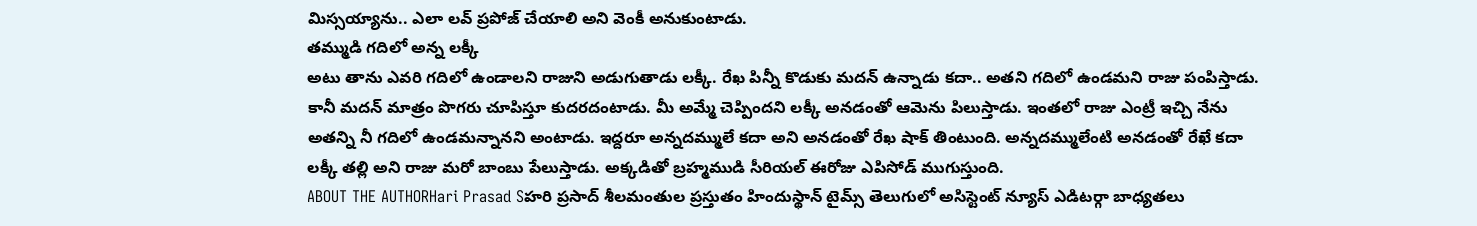మిస్సయ్యాను.. ఎలా లవ్ ప్రపోజ్ చేయాలి అని వెంకీ అనుకుంటాడు.
తమ్ముడి గదిలో అన్న లక్కీ
అటు తాను ఎవరి గదిలో ఉండాలని రాజుని అడుగుతాడు లక్కీ. రేఖ పిన్నీ కొడుకు మదన్ ఉన్నాడు కదా.. అతని గదిలో ఉండమని రాజు పంపిస్తాడు. కానీ మదన్ మాత్రం పొగరు చూపిస్తూ కుదరదంటాడు. మీ అమ్మే చెప్పిందని లక్కీ అనడంతో ఆమెను పిలుస్తాడు. ఇంతలో రాజు ఎంట్రీ ఇచ్చి నేను అతన్ని నీ గదిలో ఉండమన్నానని అంటాడు. ఇద్దరూ అన్నదమ్ములే కదా అని అనడంతో రేఖ షాక్ తింటుంది. అన్నదమ్ములేంటి అనడంతో రేఖే కదా లక్కీ తల్లి అని రాజు మరో బాంబు పేలుస్తాడు. అక్కడితో బ్రహ్మముడి సీరియల్ ఈరోజు ఎపిసోడ్ ముగుస్తుంది.
ABOUT THE AUTHORHari Prasad Sహరి ప్రసాద్ శీలమంతుల ప్రస్తుతం హిందుస్థాన్ టైమ్స్ తెలుగులో అసిస్టెంట్ న్యూస్ ఎడిటర్గా బాధ్యతలు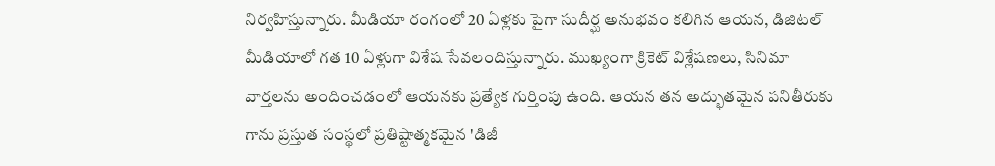నిర్వహిస్తున్నారు. మీడియా రంగంలో 20 ఏళ్లకు పైగా సుదీర్ఘ అనుభవం కలిగిన ఆయన, డిజిటల్ మీడియాలో గత 10 ఏళ్లుగా విశేష సేవలందిస్తున్నారు. ముఖ్యంగా క్రికెట్ విశ్లేషణలు, సినిమా వార్తలను అందించడంలో ఆయనకు ప్రత్యేక గుర్తింపు ఉంది. ఆయన తన అద్భుతమైన పనితీరుకు గాను ప్రస్తుత సంస్థలో ప్రతిష్టాత్మకమైన 'డిజీ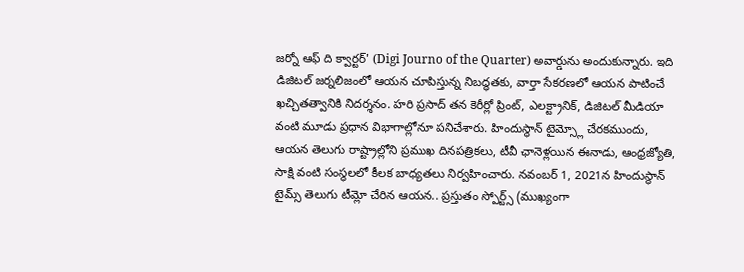జర్నో ఆఫ్ ది క్వార్టర్' (Digi Journo of the Quarter) అవార్డును అందుకున్నారు. ఇది డిజిటల్ జర్నలిజంలో ఆయన చూపిస్తున్న నిబద్ధతకు, వార్తా సేకరణలో ఆయన పాటించే ఖచ్చితత్వానికి నిదర్శనం. హరి ప్రసాద్ తన కెరీర్లో ప్రింట్, ఎలక్ట్రానిక్, డిజిటల్ మీడియా వంటి మూడు ప్రధాన విభాగాల్లోనూ పనిచేశారు. హిందుస్థాన్ టైమ్స్లో చేరకముందు, ఆయన తెలుగు రాష్ట్రాల్లోని ప్రముఖ దినపత్రికలు, టీవీ ఛానెళ్లయిన ఈనాడు, ఆంధ్రజ్యోతి, సాక్షి వంటి సంస్థలలో కీలక బాధ్యతలు నిర్వహించారు. నవంబర్ 1, 2021న హిందుస్థాన్ టైమ్స్ తెలుగు టీమ్లో చేరిన ఆయన.. ప్రస్తుతం స్పోర్ట్స్ (ముఖ్యంగా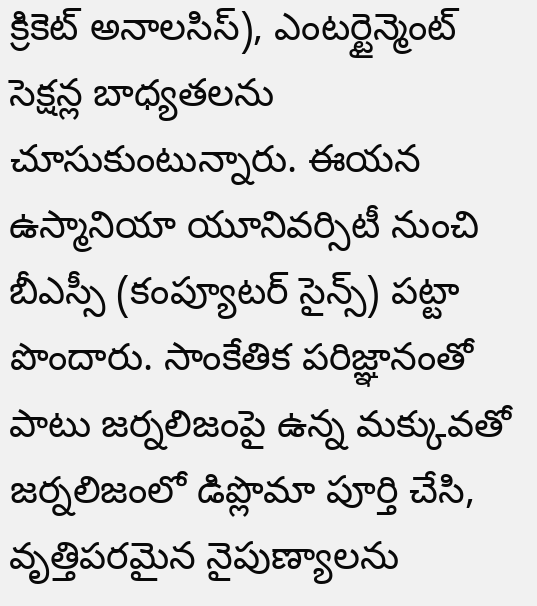క్రికెట్ అనాలసిస్), ఎంటర్టైన్మెంట్ సెక్షన్ల బాధ్యతలను చూసుకుంటున్నారు. ఈయన ఉస్మానియా యూనివర్సిటీ నుంచి బీఎస్సీ (కంప్యూటర్ సైన్స్) పట్టా పొందారు. సాంకేతిక పరిజ్ఞానంతో పాటు జర్నలిజంపై ఉన్న మక్కువతో జర్నలిజంలో డిప్లొమా పూర్తి చేసి, వృత్తిపరమైన నైపుణ్యాలను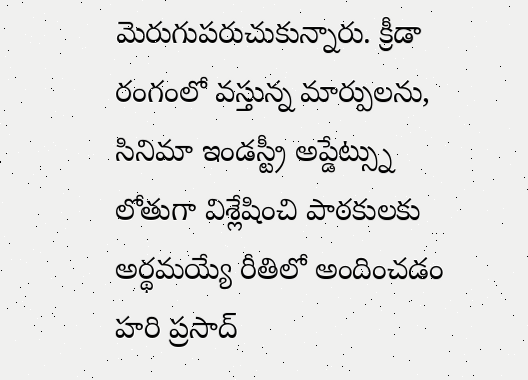మెరుగుపరుచుకున్నారు. క్రీడా రంగంలో వస్తున్న మార్పులను, సినిమా ఇండస్ట్రీ అప్డేట్స్ను లోతుగా విశ్లేషించి పాఠకులకు అర్థమయ్యే రీతిలో అందించడం హరి ప్రసాద్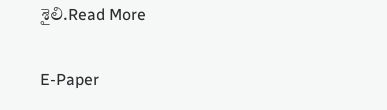శైలి.Read More

E-Paper